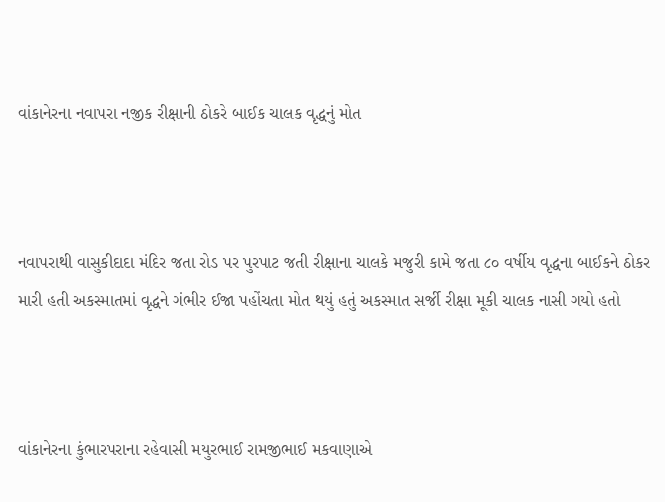વાંકાનેરના નવાપરા નજીક રીક્ષાની ઠોકરે બાઈક ચાલક વૃદ્ધનું મોત



નવાપરાથી વાસુકીદાદા મંદિર જતા રોડ પર પુરપાટ જતી રીક્ષાના ચાલકે મજુરી કામે જતા ૮૦ વર્ષીય વૃદ્ધના બાઈકને ઠોકર મારી હતી અકસ્માતમાં વૃદ્ધને ગંભીર ઈજા પહોંચતા મોત થયું હતું અકસ્માત સર્જી રીક્ષા મૂકી ચાલક નાસી ગયો હતો



વાંકાનેરના કુંભારપરાના રહેવાસી મયુરભાઈ રામજીભાઈ મકવાણાએ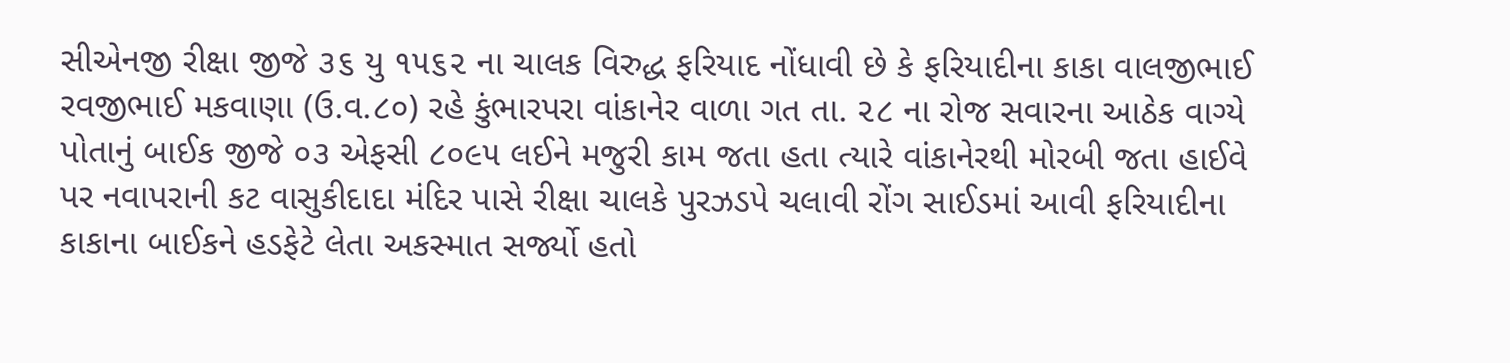સીએનજી રીક્ષા જીજે ૩૬ યુ ૧૫૬૨ ના ચાલક વિરુદ્ધ ફરિયાદ નોંધાવી છે કે ફરિયાદીના કાકા વાલજીભાઈ રવજીભાઈ મકવાણા (ઉ.વ.૮૦) રહે કુંભારપરા વાંકાનેર વાળા ગત તા. ૨૮ ના રોજ સવારના આઠેક વાગ્યે પોતાનું બાઈક જીજે ૦૩ એફસી ૮૦૯૫ લઈને મજુરી કામ જતા હતા ત્યારે વાંકાનેરથી મોરબી જતા હાઈવે પર નવાપરાની કટ વાસુકીદાદા મંદિર પાસે રીક્ષા ચાલકે પુરઝડપે ચલાવી રોંગ સાઈડમાં આવી ફરિયાદીના કાકાના બાઈકને હડફેટે લેતા અકસ્માત સર્જ્યો હતો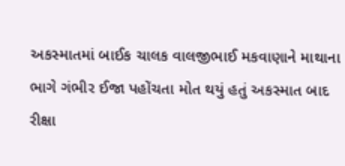અકસ્માતમાં બાઈક ચાલક વાલજીભાઈ મકવાણાને માથાના ભાગે ગંભીર ઈજા પહોંચતા મોત થયું હતું અકસ્માત બાદ રીક્ષા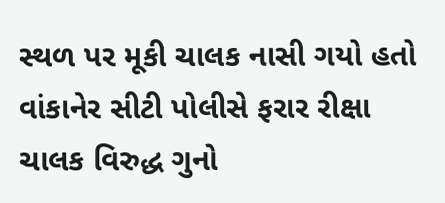સ્થળ પર મૂકી ચાલક નાસી ગયો હતો વાંકાનેર સીટી પોલીસે ફરાર રીક્ષા ચાલક વિરુદ્ધ ગુનો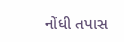નોંધી તપાસ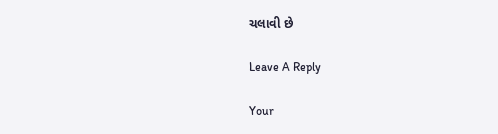ચલાવી છે

Leave A Reply

Your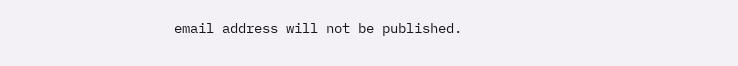email address will not be published.